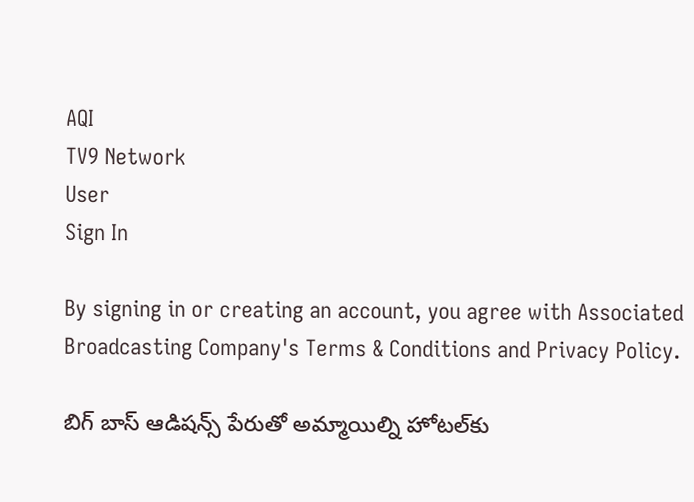AQI
TV9 Network
User
Sign In

By signing in or creating an account, you agree with Associated Broadcasting Company's Terms & Conditions and Privacy Policy.

బిగ్ బాస్ ఆడిషన్స్ పేరుతో అమ్మాయిల్ని హోటల్‌కు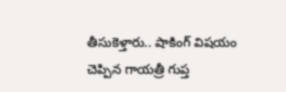తీసుకెళ్తారు.. షాకింగ్ విషయం చెప్పిన గాయత్రీ గుప్త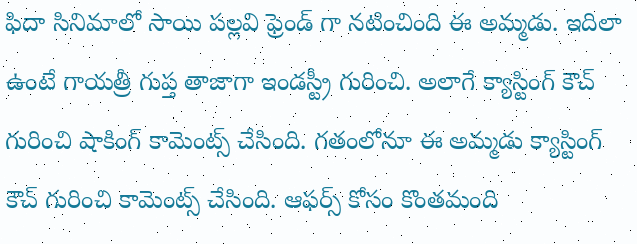ఫిదా సినిమాలో సాయి పల్లవి ఫ్రెండ్ గా నటించింది ఈ అమ్మడు. ఇదిలా ఉంటే గాయత్రీ గుప్త తాజాగా ఇండస్ట్రీ గురించి. అలాగే క్యాస్టింగ్ కౌచ్ గురించి షాకింగ్ కామెంట్స్ చేసింది. గతంలోనూ ఈ అమ్మడు క్యాస్టింగ్ కౌచ్ గురించి కామెంట్స్ చేసింది. ఆఫర్స్ కోసం కొంతమంది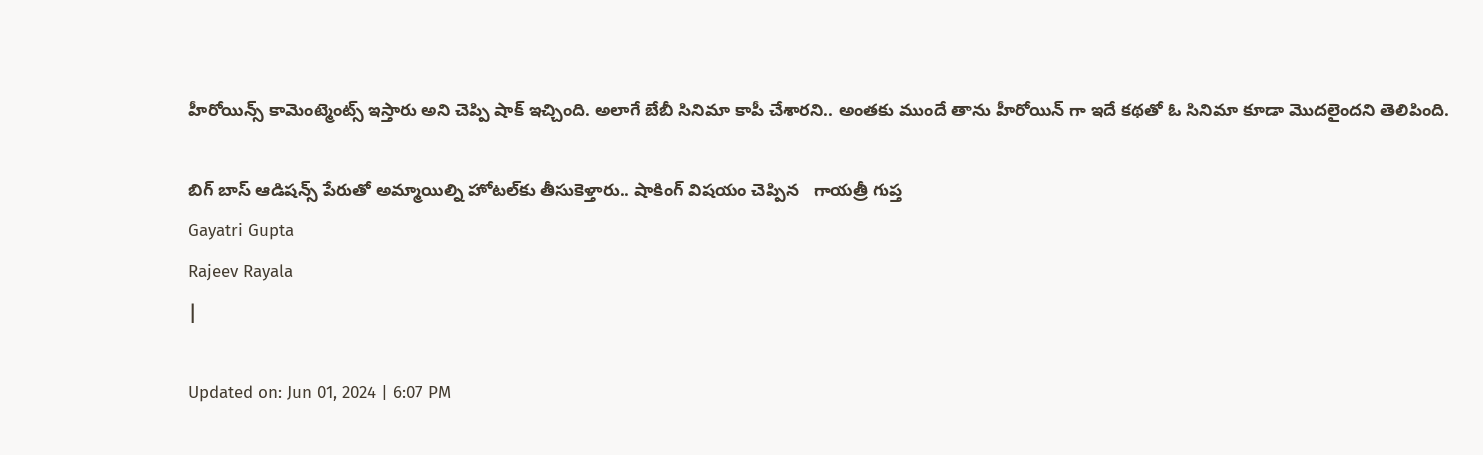హీరోయిన్స్ కామెంట్మెంట్స్ ఇస్తారు అని చెప్పి షాక్ ఇచ్చింది. అలాగే బేబీ సినిమా కాపీ చేశారని.. అంతకు ముందే తాను హీరోయిన్ గా ఇదే కథతో ఓ సినిమా కూడా మొదలైందని తెలిపింది.

బిగ్ బాస్ ఆడిషన్స్ పేరుతో అమ్మాయిల్ని హోటల్‌కు తీసుకెళ్తారు.. షాకింగ్ విషయం చెప్పిన   గాయత్రీ గుప్త
Gayatri Gupta
Rajeev Rayala
|

Updated on: Jun 01, 2024 | 6:07 PM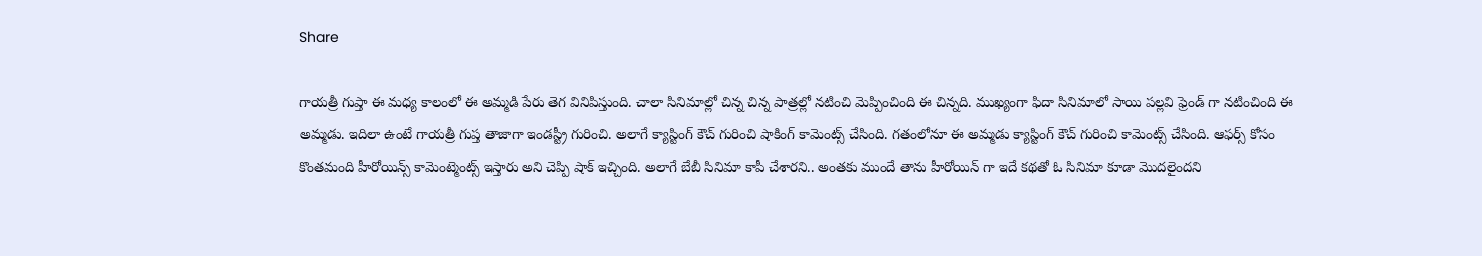Share

గాయత్రీ గుప్తా ఈ మధ్య కాలంలో ఈ అమ్మడి పేరు తెగ వినిపిస్తుంది. చాలా సినిమాల్లో చిన్న చిన్న పాత్రల్లో నటించి మెప్పించింది ఈ చిన్నది. ముఖ్యంగా ఫిదా సినిమాలో సాయి పల్లవి ఫ్రెండ్ గా నటించింది ఈ అమ్మడు. ఇదిలా ఉంటే గాయత్రీ గుప్త తాజాగా ఇండస్ట్రీ గురించి. అలాగే క్యాస్టింగ్ కౌచ్ గురించి షాకింగ్ కామెంట్స్ చేసింది. గతంలోనూ ఈ అమ్మడు క్యాస్టింగ్ కౌచ్ గురించి కామెంట్స్ చేసింది. ఆఫర్స్ కోసం కొంతమంది హీరోయిన్స్ కామెంట్మెంట్స్ ఇస్తారు అని చెప్పి షాక్ ఇచ్చింది. అలాగే బేబీ సినిమా కాపీ చేశారని.. అంతకు ముందే తాను హీరోయిన్ గా ఇదే కథతో ఓ సినిమా కూడా మొదలైందని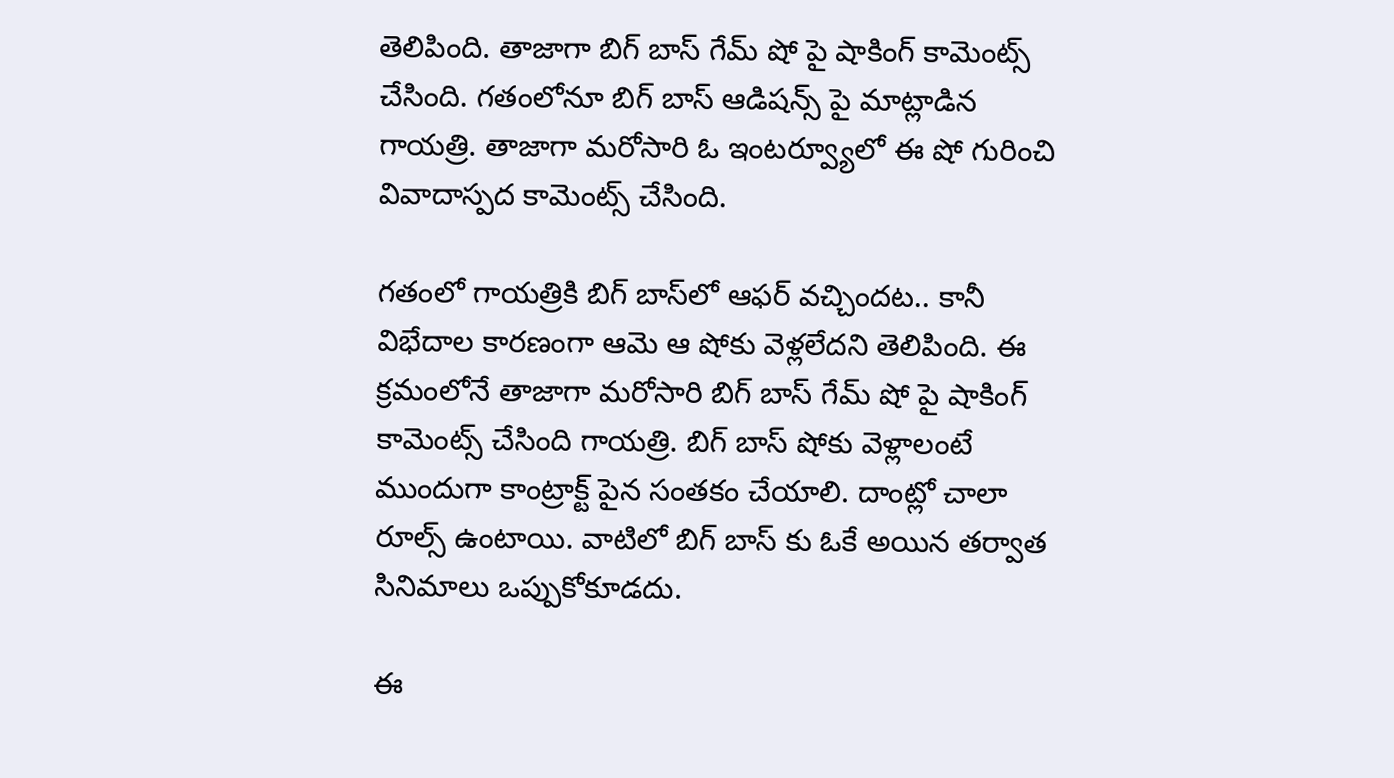తెలిపింది. తాజాగా బిగ్ బాస్ గేమ్ షో పై షాకింగ్ కామెంట్స్ చేసింది. గతంలోనూ బిగ్ బాస్ ఆడిషన్స్ పై మాట్లాడిన గాయత్రి. తాజాగా మరోసారి ఓ ఇంటర్వ్యూలో ఈ షో గురించి వివాదాస్పద కామెంట్స్ చేసింది.

గతంలో గాయత్రికి బిగ్ బాస్‌లో ఆఫర్ వచ్చిందట.. కానీ విభేదాల కారణంగా ఆమె ఆ షోకు వెళ్లలేదని తెలిపింది. ఈ క్రమంలోనే తాజాగా మరోసారి బిగ్ బాస్ గేమ్ షో పై షాకింగ్ కామెంట్స్ చేసింది గాయత్రి. బిగ్ బాస్ షోకు వెళ్లాలంటే ముందుగా కాంట్రాక్ట్ పైన సంతకం చేయాలి. దాంట్లో చాలా రూల్స్ ఉంటాయి. వాటిలో బిగ్ బాస్ కు ఓకే అయిన తర్వాత సినిమాలు ఒప్పుకోకూడదు.

ఈ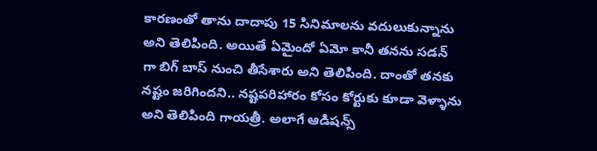కారణంతో తాను దాదాపు 15 సినిమాలను వదులుకున్నాను అని తెలిపింది. అయితే ఏమైందో ఏమో కానీ తనను సడన్ గా బిగ్ బాస్ నుంచి తీసేశారు అని తెలిపింది. దాంతో తనకు నష్టం జరిగిందని.. నష్టపరిహారం కోసం కోర్టుకు కూడా వెళ్ళాను అని తెలిపింది గాయత్రీ. అలాగే ఆడిషన్స్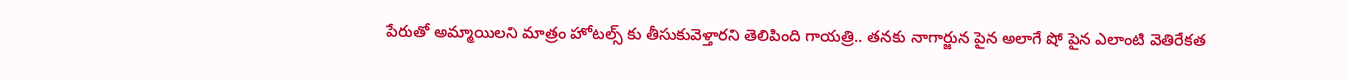పేరుతో అమ్మాయిలని మాత్రం హోటల్స్ కు తీసుకువెళ్తారని తెలిపింది గాయత్రి.. తనకు నాగార్జున పైన అలాగే షో పైన ఎలాంటి వెతిరేకత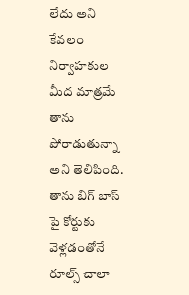లేదు అని కేవలం నిర్వాహకుల మీద మాత్రమే తాను పోరాడుతున్నా అని తెలిపింది. తాను బిగ్ బాస్ పై కోర్టుకు వెళ్లడంతోనే రూల్స్ చాలా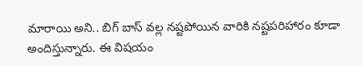మారాయి అని.. బిగ్ బాస్ వల్ల నష్టపోయిన వారికి నష్టపరిహారం కూడా అందిస్తున్నారు. ఈ విషయం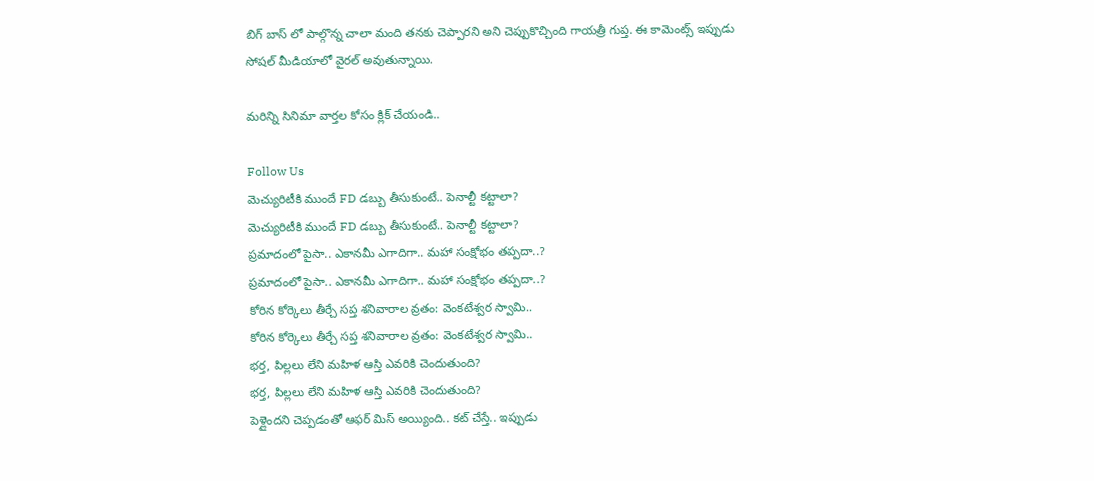బిగ్ బాస్ లో పాల్గొన్న చాలా మంది తనకు చెప్పారని అని చెప్పుకొచ్చింది గాయత్రీ గుప్త. ఈ కామెంట్స్ ఇప్పుడు సోషల్ మీడియాలో వైరల్ అవుతున్నాయి.

మరిన్ని సినిమా వార్తల కోసం క్లిక్ చేయండి..

Follow Us
మెచ్యురిటీకి ముందే FD డబ్బు తీసుకుంటే.. పెనాల్టీ కట్టాలా?
మెచ్యురిటీకి ముందే FD డబ్బు తీసుకుంటే.. పెనాల్టీ కట్టాలా?
ప్రమాదంలో పైసా.. ఎకానమీ ఎగాదిగా.. మహా సంక్షోభం తప్పదా..?
ప్రమాదంలో పైసా.. ఎకానమీ ఎగాదిగా.. మహా సంక్షోభం తప్పదా..?
కోరిన కోర్కెలు తీర్చే సప్త శనివారాల వ్రతం: వెంకటేశ్వర స్వామి..
కోరిన కోర్కెలు తీర్చే సప్త శనివారాల వ్రతం: వెంకటేశ్వర స్వామి..
భర్త, పిల్లలు లేని మహిళ ఆస్తి ఎవరికి చెందుతుంది?
భర్త, పిల్లలు లేని మహిళ ఆస్తి ఎవరికి చెందుతుంది?
పెళ్లైందని చెప్పడంతో ఆఫర్ మిస్ అయ్యింది.. కట్ చేస్తే.. ఇప్పుడు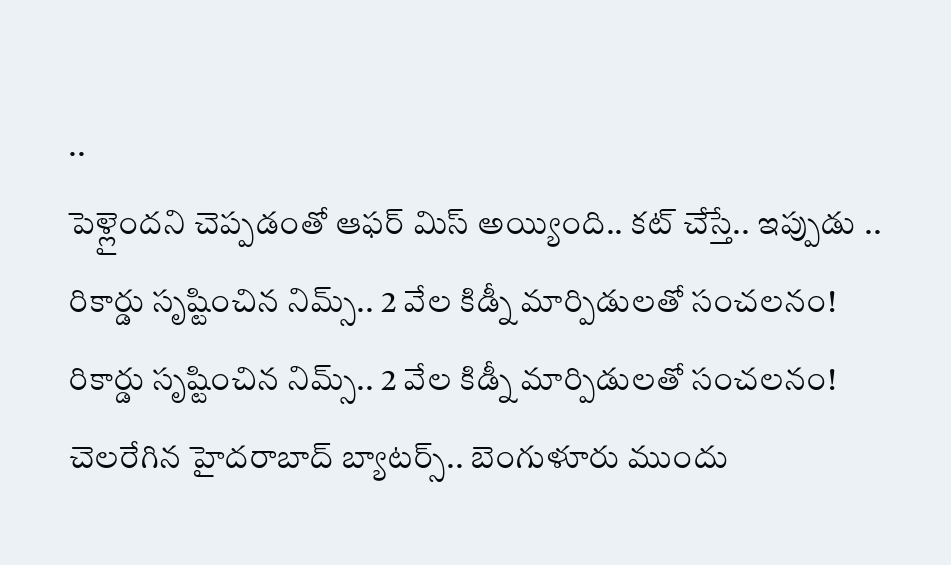..
పెళ్లైందని చెప్పడంతో ఆఫర్ మిస్ అయ్యింది.. కట్ చేస్తే.. ఇప్పుడు ..
రికార్డు సృష్టించిన నిమ్స్.. 2 వేల కిడ్నీ మార్పిడులతో సంచలనం!
రికార్డు సృష్టించిన నిమ్స్.. 2 వేల కిడ్నీ మార్పిడులతో సంచలనం!
చెలరేగిన హైదరాబాద్ బ్యాటర్స్.. బెంగుళూరు ముందు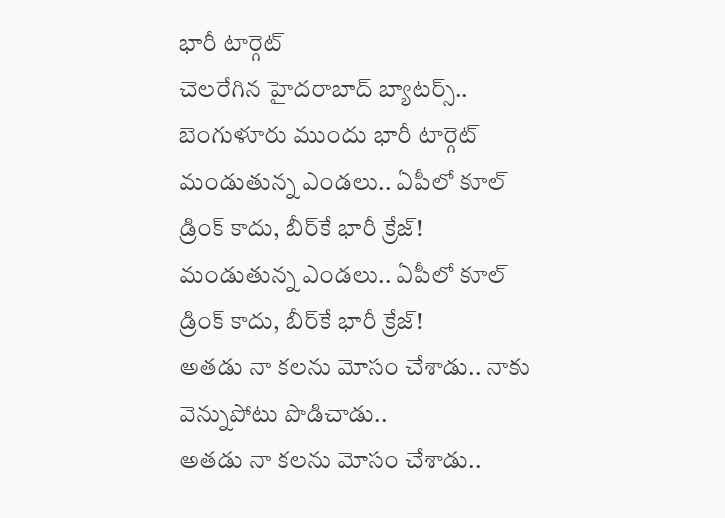భారీ టార్గెట్
చెలరేగిన హైదరాబాద్ బ్యాటర్స్.. బెంగుళూరు ముందు భారీ టార్గెట్
మండుతున్న ఎండలు.. ఏపీలో కూల్ డ్రింక్ కాదు, బీర్‌కే భారీ క్రేజ్!
మండుతున్న ఎండలు.. ఏపీలో కూల్ డ్రింక్ కాదు, బీర్‌కే భారీ క్రేజ్!
అతడు నా కలను మోసం చేశాడు.. నాకు వెన్నుపోటు పొడిచాడు..
అతడు నా కలను మోసం చేశాడు..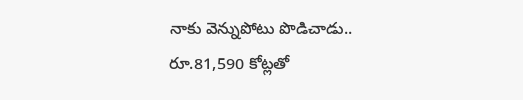నాకు వెన్నుపోటు పొడిచాడు..
రూ.81,590 కోట్లతో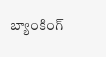బ్యాంకింగ్‌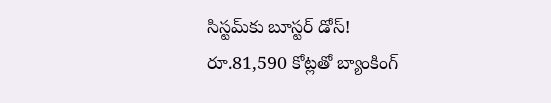సిస్టమ్‌కు బూస్టర్‌ డోస్‌!
రూ.81,590 కోట్లతో బ్యాంకింగ్‌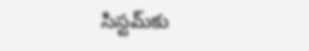సిస్టమ్‌కు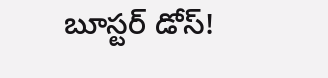బూస్టర్‌ డోస్‌!